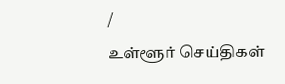/
உள்ளூர் செய்திகள்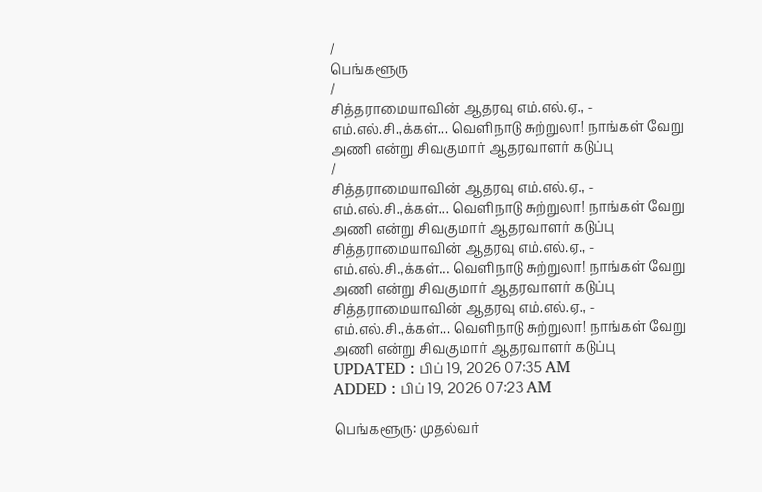/
பெங்களூரு
/
சித்தராமையாவின் ஆதரவு எம்.எல்.ஏ., - எம்.எல்.சி.,க்கள்... வெளிநாடு சுற்றுலா! நாங்கள் வேறு அணி என்று சிவகுமார் ஆதரவாளர் கடுப்பு
/
சித்தராமையாவின் ஆதரவு எம்.எல்.ஏ., - எம்.எல்.சி.,க்கள்... வெளிநாடு சுற்றுலா! நாங்கள் வேறு அணி என்று சிவகுமார் ஆதரவாளர் கடுப்பு
சித்தராமையாவின் ஆதரவு எம்.எல்.ஏ., - எம்.எல்.சி.,க்கள்... வெளிநாடு சுற்றுலா! நாங்கள் வேறு அணி என்று சிவகுமார் ஆதரவாளர் கடுப்பு
சித்தராமையாவின் ஆதரவு எம்.எல்.ஏ., - எம்.எல்.சி.,க்கள்... வெளிநாடு சுற்றுலா! நாங்கள் வேறு அணி என்று சிவகுமார் ஆதரவாளர் கடுப்பு
UPDATED : பிப் 19, 2026 07:35 AM
ADDED : பிப் 19, 2026 07:23 AM

பெங்களூரு: முதல்வர்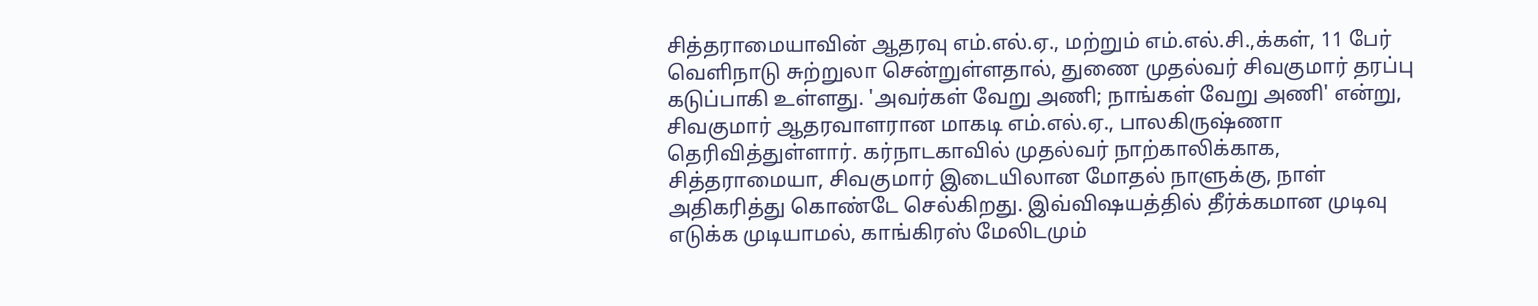சித்தராமையாவின் ஆதரவு எம்.எல்.ஏ., மற்றும் எம்.எல்.சி.,க்கள், 11 பேர் வெளிநாடு சுற்றுலா சென்றுள்ளதால், துணை முதல்வர் சிவகுமார் தரப்பு கடுப்பாகி உள்ளது. 'அவர்கள் வேறு அணி; நாங்கள் வேறு அணி' என்று, சிவகுமார் ஆதரவாளரான மாகடி எம்.எல்.ஏ., பாலகிருஷ்ணா தெரிவித்துள்ளார். கர்நாடகாவில் முதல்வர் நாற்காலிக்காக, சித்தராமையா, சிவகுமார் இடையிலான மோதல் நாளுக்கு, நாள் அதிகரித்து கொண்டே செல்கிறது. இவ்விஷயத்தில் தீர்க்கமான முடிவு எடுக்க முடியாமல், காங்கிரஸ் மேலிடமும்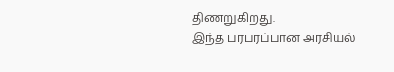திணறுகிறது.
இந்த பரபரப்பான அரசியல்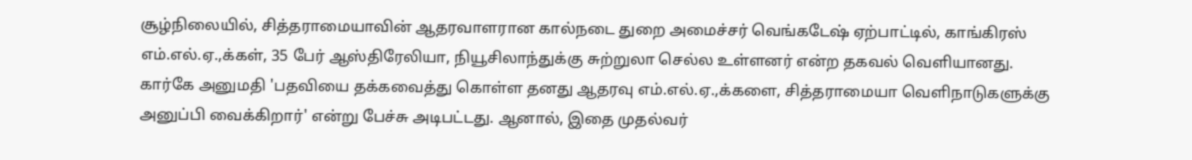சூழ்நிலையில், சித்தராமையாவின் ஆதரவாளரான கால்நடை துறை அமைச்சர் வெங்கடேஷ் ஏற்பாட்டில், காங்கிரஸ் எம்.எல்.ஏ.,க்கள், 35 பேர் ஆஸ்திரேலியா, நியூசிலாந்துக்கு சுற்றுலா செல்ல உள்ளனர் என்ற தகவல் வெளியானது.
கார்கே அனுமதி 'பதவியை தக்கவைத்து கொள்ள தனது ஆதரவு எம்.எல்.ஏ.,க்களை, சித்தராமையா வெளிநாடுகளுக்கு அனுப்பி வைக்கிறார்' என்று பேச்சு அடிபட்டது. ஆனால், இதை முதல்வர்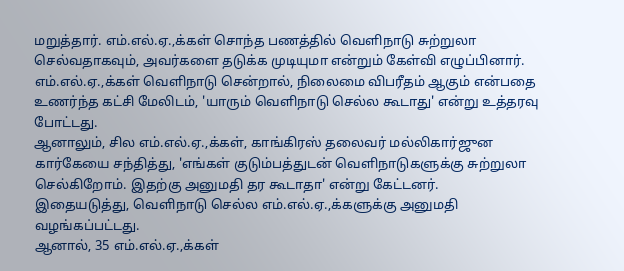மறுத்தார். எம்.எல்.ஏ.,க்கள் சொந்த பணத்தில் வெளிநாடு சுற்றுலா செல்வதாகவும், அவர்களை தடுக்க முடியுமா என்றும் கேள்வி எழுப்பினார்.
எம்.எல்.ஏ.,க்கள் வெளிநாடு சென்றால், நிலைமை விபரீதம் ஆகும் என்பதை உணர்ந்த கட்சி மேலிடம், 'யாரும் வெளிநாடு செல்ல கூடாது' என்று உத்தரவு போட்டது.
ஆனாலும், சில எம்.எல்.ஏ.,க்கள், காங்கிரஸ் தலைவர் மல்லிகார்ஜுன கார்கேயை சந்தித்து, 'எங்கள் குடும்பத்துடன் வெளிநாடுகளுக்கு சுற்றுலா செல்கிறோம். இதற்கு அனுமதி தர கூடாதா' என்று கேட்டனர்.
இதையடுத்து, வெளிநாடு செல்ல எம்.எல்.ஏ.,க்களுக்கு அனுமதி வழங்கப்பட்டது.
ஆனால், 35 எம்.எல்.ஏ.,க்கள்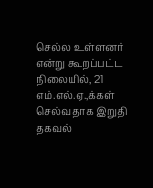செல்ல உள்ளனர் என்று கூறப்பட்ட நிலையில், 21 எம்.எல்.ஏ.,க்கள் செல்வதாக இறுதி தகவல்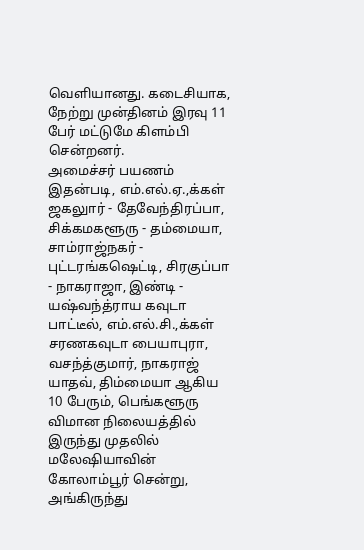வெளியானது. கடைசியாக, நேற்று முன்தினம் இரவு 11 பேர் மட்டுமே கிளம்பி சென்றனர்.
அமைச்சர் பயணம் இதன்படி, எம்.எல்.ஏ.,க்கள் ஜகலுார் - தேவேந்திரப்பா, சிக்கமகளூரு - தம்மையா, சாம்ராஜ்நகர் - புட்டரங்கஷெட்டி, சிரகுப்பா - நாகராஜா, இண்டி - யஷ்வந்த்ராய கவுடா பாட்டீல், எம்.எல்.சி.,க்கள் சரணகவுடா பையாபுரா, வசந்த்குமார், நாகராஜ் யாதவ், திம்மையா ஆகிய 10 பேரும், பெங்களூரு விமான நிலையத்தில் இருந்து முதலில் மலேஷியாவின் கோலாம்பூர் சென்று, அங்கிருந்து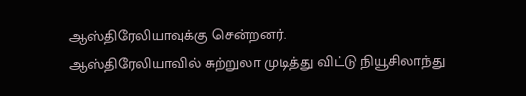ஆஸ்திரேலியாவுக்கு சென்றனர்.
ஆஸ்திரேலியாவில் சுற்றுலா முடித்து விட்டு நியூசிலாந்து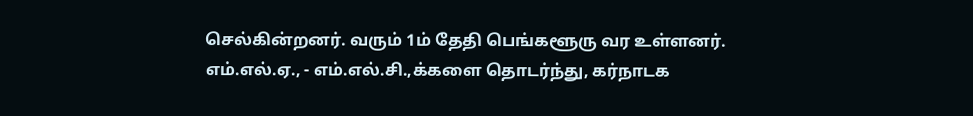செல்கின்றனர். வரும் 1ம் தேதி பெங்களூரு வர உள்ளனர். எம்.எல்.ஏ., - எம்.எல்.சி.,க்களை தொடர்ந்து, கர்நாடக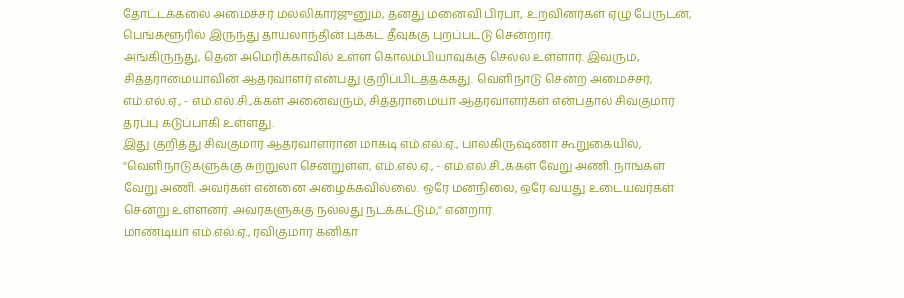தோட்டக்கலை அமைச்சர் மல்லிகார்ஜுனும், தனது மனைவி பிரபா, உறவினர்கள் ஏழு பேருடன், பெங்களூரில் இருந்து தாய்லாந்தின் புக்கட் தீவுக்கு புறப்பட்டு சென்றார்.
அங்கிருந்து, தென் அமெரிக்காவில் உள்ள கொலம்பியாவுக்கு செல்ல உள்ளார். இவரும், சித்தராமையாவின் ஆதரவாளர் என்பது குறிப்பிடத்தக்கது. வெளிநாடு சென்ற அமைச்சர், எம்.எல்.ஏ., - எம்.எல்.சி.,க்கள் அனைவரும், சித்தராமையா ஆதரவாளர்கள் என்பதால் சிவகுமார் தரப்பு கடுப்பாகி உள்ளது.
இது குறித்து சிவகுமார் ஆதரவாளரான மாகடி எம்.எல்.ஏ., பாலகிருஷ்ணா கூறுகையில், ''வெளிநாடுகளுக்கு சுற்றுலா சென்றுள்ள, எம்.எல்.ஏ., - எம்.எல்.சி.,க்கள் வேறு அணி. நாங்கள் வேறு அணி. அவர்கள் என்னை அழைக்கவில்லை. ஒரே மனநிலை, ஒரே வயது உடையவர்கள் சென்று உள்ளனர். அவர்களுக்கு நல்லது நடக்கட்டும்,'' என்றார்.
மாண்டியா எம்.எல்.ஏ., ரவிகுமார் கனிகா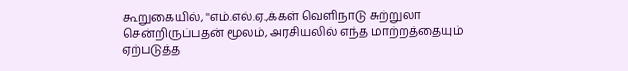கூறுகையில், ''எம்.எல்.ஏ.,க்கள் வெளிநாடு சுற்றுலா சென்றிருப்பதன் மூலம், அரசியலில் எந்த மாற்றத்தையும் ஏற்படுத்த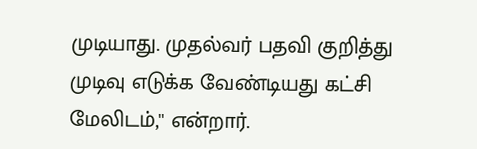முடியாது. முதல்வர் பதவி குறித்து முடிவு எடுக்க வேண்டியது கட்சி மேலிடம்,'' என்றார்.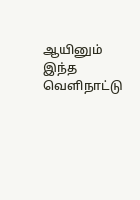ஆயினும் இந்த வெளிநாட்டு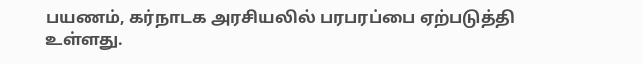பயணம், கர்நாடக அரசியலில் பரபரப்பை ஏற்படுத்தி உள்ளது.